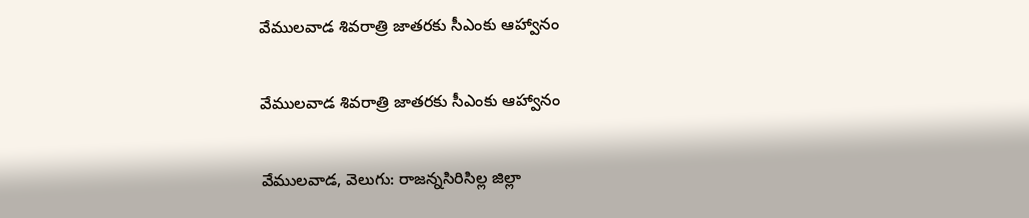వేములవాడ శివరాత్రి జాతరకు సీఎంకు ఆహ్వానం

వేములవాడ శివరాత్రి జాతరకు సీఎంకు ఆహ్వానం

వేములవాడ, వెలుగు: రాజన్నసిరిసిల్ల జిల్లా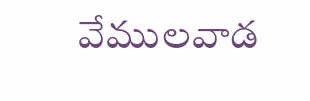వేములవాడ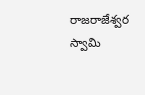రాజరాజేశ్వర స్వామి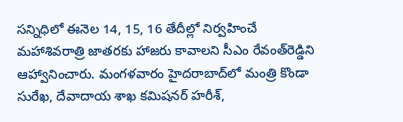సన్నిధిలో ఈనెల 14, 15, 16 తేదీల్లో నిర్వహించే మహాశివరాత్రి జాతరకు హాజరు కావాలని సీఎం రేవంత్‌‌‌‌రెడ్డిని ఆహ్వానించారు. మంగళవారం హైదరాబాద్‌‌‌‌లో మంత్రి కొండా సురేఖ, దేవాదాయ శాఖ కమిషనర్‌‌‌‌‌‌‌‌ హరీశ్‌‌‌‌,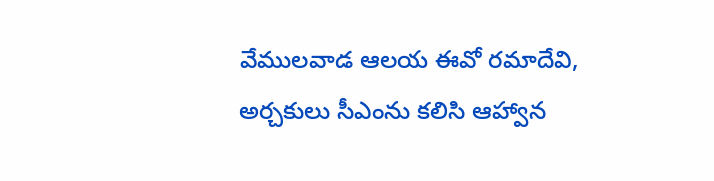వేములవాడ ఆలయ ఈవో రమాదేవి, అర్చకులు సీఎంను కలిసి ఆహ్వాన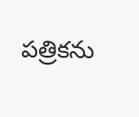పత్రికను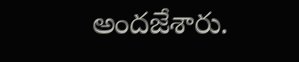అందజేశారు.